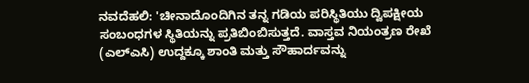ನವದೆಹಲಿ: 'ಚೀನಾದೊಂದಿಗಿನ ತನ್ನ ಗಡಿಯ ಪರಿಸ್ಥಿತಿಯು ದ್ವಿಪಕ್ಷೀಯ ಸಂಬಂಧಗಳ ಸ್ಥಿತಿಯನ್ನು ಪ್ರತಿಬಿಂಬಿಸುತ್ತದೆ. ವಾಸ್ತವ ನಿಯಂತ್ರಣ ರೇಖೆ (ಎಲ್ಎಸಿ) ಉದ್ದಕ್ಕೂ ಶಾಂತಿ ಮತ್ತು ಸೌಹಾರ್ದವನ್ನು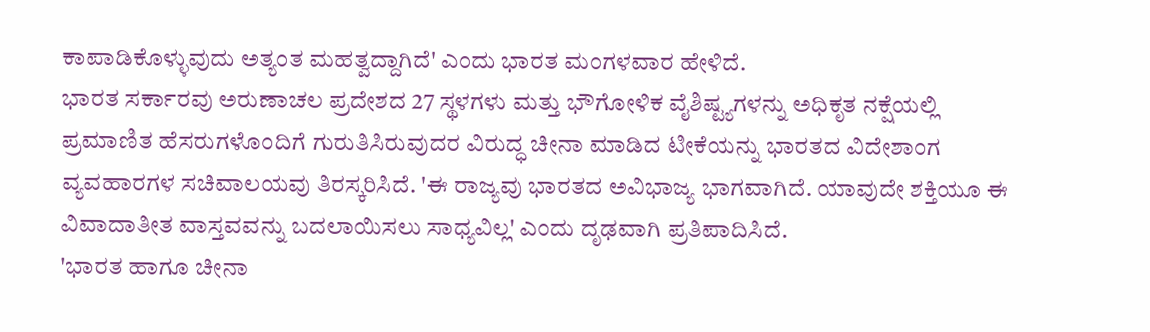ಕಾಪಾಡಿಕೊಳ್ಳುವುದು ಅತ್ಯಂತ ಮಹತ್ವದ್ದಾಗಿದೆ' ಎಂದು ಭಾರತ ಮಂಗಳವಾರ ಹೇಳಿದೆ.
ಭಾರತ ಸರ್ಕಾರವು ಅರುಣಾಚಲ ಪ್ರದೇಶದ 27 ಸ್ಥಳಗಳು ಮತ್ತು ಭೌಗೋಳಿಕ ವೈಶಿಷ್ಟ್ಯಗಳನ್ನು ಅಧಿಕೃತ ನಕ್ಷೆಯಲ್ಲಿ ಪ್ರಮಾಣಿತ ಹೆಸರುಗಳೊಂದಿಗೆ ಗುರುತಿಸಿರುವುದರ ವಿರುದ್ಧ ಚೀನಾ ಮಾಡಿದ ಟೀಕೆಯನ್ನು ಭಾರತದ ವಿದೇಶಾಂಗ ವ್ಯವಹಾರಗಳ ಸಚಿವಾಲಯವು ತಿರಸ್ಕರಿಸಿದೆ. 'ಈ ರಾಜ್ಯವು ಭಾರತದ ಅವಿಭಾಜ್ಯ ಭಾಗವಾಗಿದೆ. ಯಾವುದೇ ಶಕ್ತಿಯೂ ಈ ವಿವಾದಾತೀತ ವಾಸ್ತವವನ್ನು ಬದಲಾಯಿಸಲು ಸಾಧ್ಯವಿಲ್ಲ' ಎಂದು ದೃಢವಾಗಿ ಪ್ರತಿಪಾದಿಸಿದೆ.
'ಭಾರತ ಹಾಗೂ ಚೀನಾ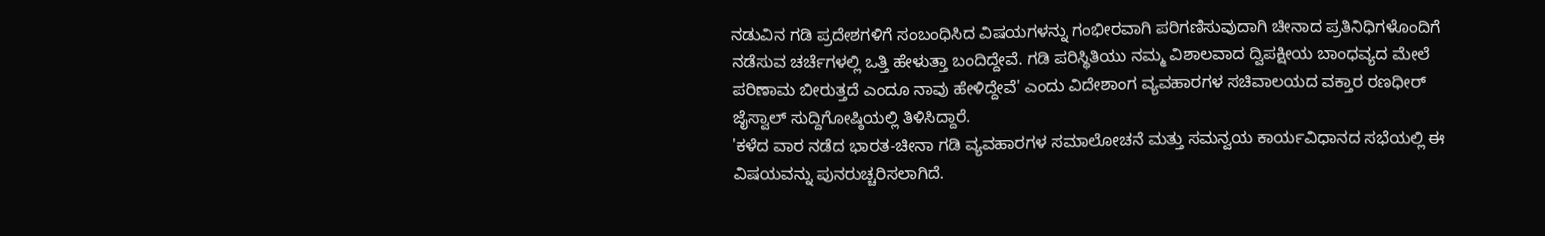ನಡುವಿನ ಗಡಿ ಪ್ರದೇಶಗಳಿಗೆ ಸಂಬಂಧಿಸಿದ ವಿಷಯಗಳನ್ನು ಗಂಭೀರವಾಗಿ ಪರಿಗಣಿಸುವುದಾಗಿ ಚೀನಾದ ಪ್ರತಿನಿಧಿಗಳೊಂದಿಗೆ ನಡೆಸುವ ಚರ್ಚೆಗಳಲ್ಲಿ ಒತ್ತಿ ಹೇಳುತ್ತಾ ಬಂದಿದ್ದೇವೆ. ಗಡಿ ಪರಿಸ್ಥಿತಿಯು ನಮ್ಮ ವಿಶಾಲವಾದ ದ್ವಿಪಕ್ಷೀಯ ಬಾಂಧವ್ಯದ ಮೇಲೆ ಪರಿಣಾಮ ಬೀರುತ್ತದೆ ಎಂದೂ ನಾವು ಹೇಳಿದ್ದೇವೆ' ಎಂದು ವಿದೇಶಾಂಗ ವ್ಯವಹಾರಗಳ ಸಚಿವಾಲಯದ ವಕ್ತಾರ ರಣಧೀರ್ ಜೈಸ್ವಾಲ್ ಸುದ್ದಿಗೋಷ್ಠಿಯಲ್ಲಿ ತಿಳಿಸಿದ್ದಾರೆ.
'ಕಳೆದ ವಾರ ನಡೆದ ಭಾರತ-ಚೀನಾ ಗಡಿ ವ್ಯವಹಾರಗಳ ಸಮಾಲೋಚನೆ ಮತ್ತು ಸಮನ್ವಯ ಕಾರ್ಯವಿಧಾನದ ಸಭೆಯಲ್ಲಿ ಈ ವಿಷಯವನ್ನು ಪುನರುಚ್ಚರಿಸಲಾಗಿದೆ.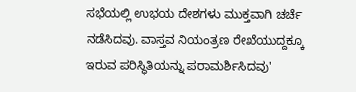ಸಭೆಯಲ್ಲಿ ಉಭಯ ದೇಶಗಳು ಮುಕ್ತವಾಗಿ ಚರ್ಚೆ ನಡೆಸಿದವು. ವಾಸ್ತವ ನಿಯಂತ್ರಣ ರೇಖೆಯುದ್ದಕ್ಕೂ ಇರುವ ಪರಿಸ್ಥಿತಿಯನ್ನು ಪರಾಮರ್ಶಿಸಿದವು'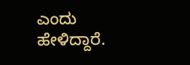ಎಂದು ಹೇಳಿದ್ದಾರೆ.